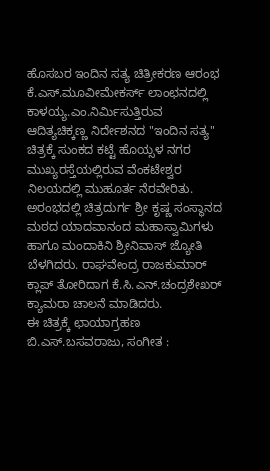ಹೊಸಬರ ಇಂದಿನ ಸತ್ಯ ಚಿತ್ರೀಕರಣ ಆರಂಭ
ಕೆ.ಎಸ್.ಮೂವೀಮೇಕರ್ಸ್ ಲಾಂಛನದಲ್ಲಿ ಕಾಳಯ್ಯ.ಎಂ.ನಿರ್ಮಿಸುತ್ತಿರುವ ಆದಿತ್ಯಚಿಕ್ಕಣ್ಣ ನಿರ್ದೇಶನದ "ಇಂದಿನ ಸತ್ಯ" ಚಿತ್ರಕ್ಕೆ ಸುಂಕದ ಕಟ್ಟೆ ಹೊಯ್ಸಳ ನಗರ ಮುಖ್ಯರಸ್ತೆಯಲ್ಲಿರುವ ವೆಂಕಟೇಶ್ವರ ನಿಲಯದಲ್ಲಿ ಮುಹೂರ್ತ ನೆರವೇರಿತು.
ಅರಂಭದಲ್ಲಿ ಚಿತ್ರದುರ್ಗ ಶ್ರೀ ಕೃಷ್ಣ ಸಂಸ್ಥಾನದ ಮಠದ ಯಾದವಾನಂದ ಮಹಾಸ್ವಾಮಿಗಳು ಹಾಗೂ ಮಂದಾಕಿನಿ ಶ್ರೀನಿವಾಸ್ ಜ್ಯೋತಿ ಬೆಳಗಿದರು. ರಾಘವೇಂದ್ರ ರಾಜಕುಮಾರ್ ಕ್ಲಾಪ್ ತೋರಿದಾಗ ಕೆ.ಸಿ.ಎನ್.ಚಂದ್ರಶೇಖರ್ ಕ್ಯಾಮರಾ ಚಾಲನೆ ಮಾಡಿದರು.
ಈ ಚಿತ್ರಕ್ಕೆ ಛಾಯಾಗ್ರಹಣ ಬಿ.ಎಸ್.ಬಸವರಾಜು, ಸಂಗೀತ :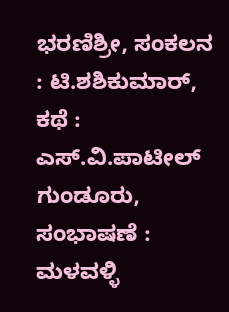ಭರಣಿಶ್ರೀ, ಸಂಕಲನ : ಟಿ.ಶಶಿಕುಮಾರ್, ಕಥೆ : ಎಸ್.ವಿ.ಪಾಟೀಲ್ ಗುಂಡೂರು, ಸಂಭಾಷಣೆ : ಮಳವಳ್ಳಿ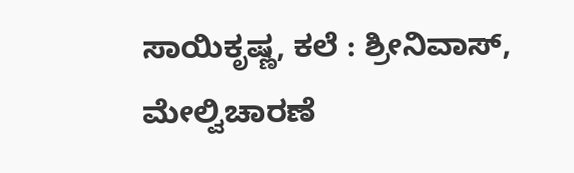ಸಾಯಿಕೃಷ್ಣ, ಕಲೆ : ಶ್ರೀನಿವಾಸ್, ಮೇಲ್ವಿಚಾರಣೆ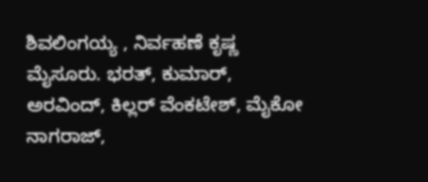ಶಿವಲಿಂಗಯ್ಯ , ನಿರ್ವಹಣೆ ಕೃಷ್ಣ ಮೈಸೂರು. ಭರತ್, ಕುಮಾರ್, ಅರವಿಂದ್, ಕಿಲ್ಲರ್ ವೆಂಕಟೇಶ್, ಮೈಕೋ ನಾಗರಾಜ್,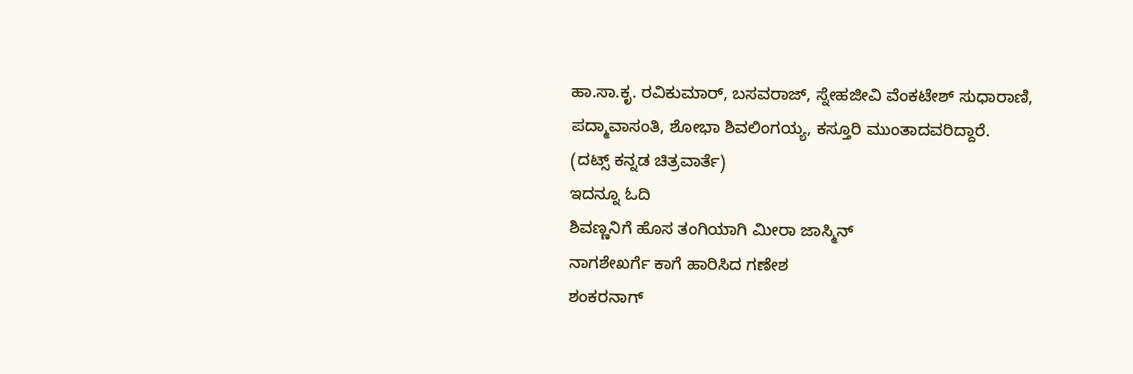ಹಾ.ಸಾ.ಕೃ. ರವಿಕುಮಾರ್, ಬಸವರಾಜ್, ಸ್ನೇಹಜೀವಿ ವೆಂಕಟೇಶ್ ಸುಧಾರಾಣಿ, ಪದ್ಮಾವಾಸಂತಿ, ಶೋಭಾ ಶಿವಲಿಂಗಯ್ಯ, ಕಸ್ತೂರಿ ಮುಂತಾದವರಿದ್ದಾರೆ.
(ದಟ್ಸ್ ಕನ್ನಡ ಚಿತ್ರವಾರ್ತೆ)
ಇದನ್ನೂ ಓದಿ
ಶಿವಣ್ಣನಿಗೆ ಹೊಸ ತಂಗಿಯಾಗಿ ಮೀರಾ ಜಾಸ್ಮಿನ್
ನಾಗಶೇಖರ್ಗೆ ಕಾಗೆ ಹಾರಿಸಿದ ಗಣೇಶ
ಶಂಕರನಾಗ್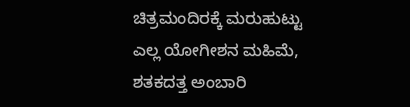ಚಿತ್ರಮಂದಿರಕ್ಕೆ ಮರುಹುಟ್ಟು
ಎಲ್ಲ ಯೋಗೀಶನ ಮಹಿಮೆ, ಶತಕದತ್ತ ಅಂಬಾರಿ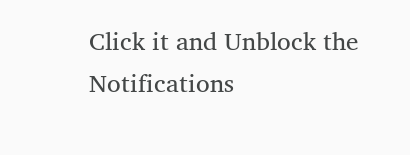Click it and Unblock the Notifications